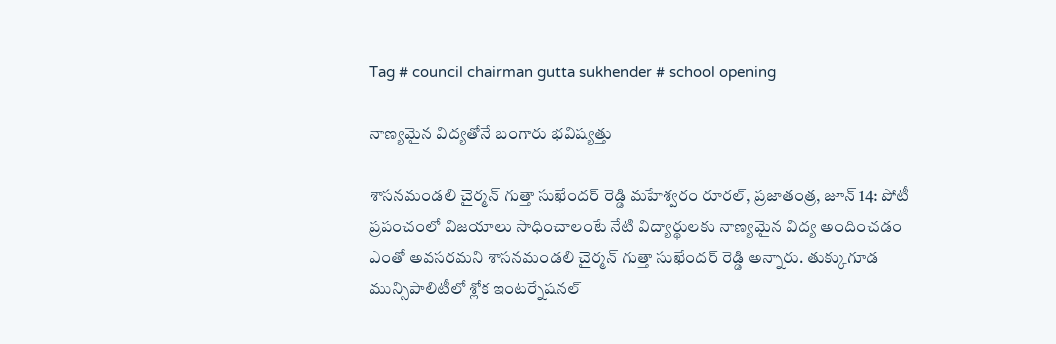Tag # council chairman gutta sukhender # school opening

నాణ్యమైన విద్యతోనే బంగారు భవిష్యత్తు

శాసనమండలి చైర్మన్‌ గుత్తా సుఖేందర్‌ రెడ్డి మహేశ్వరం రూరల్‌, ప్రజాతంత్ర, జూన్‌ 14: పోటీ ప్రపంచంలో విజయాలు సాధించాలంటే నేటి విద్యార్థులకు నాణ్యమైన విద్య అందించడం ఎంతో అవసరమని శాసనమండలి చైర్మన్‌ గుత్తా సుఖేందర్‌ రెడ్డి అన్నారు. తుక్కుగూడ మున్సిపాలిటీలో శ్లోక ఇంటర్నేషనల్‌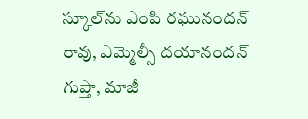స్కూల్‌ను ఎంపి రఘునందన్‌ రావు, ఎమ్మెల్సీ దయానందన్‌ గుప్తా, మాజీ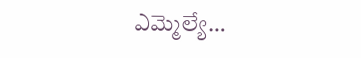ఎమ్మెల్యే…